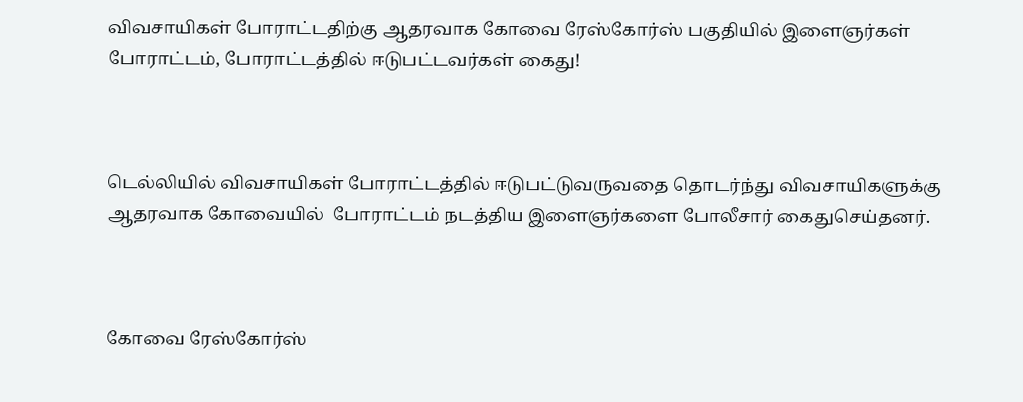விவசாயிகள் போராட்டதிற்கு ஆதரவாக கோவை ரேஸ்கோர்ஸ் பகுதியில் இளைஞர்கள் போராட்டம், போராட்டத்தில் ஈடுபட்டவர்கள் கைது!



டெல்லியில் விவசாயிகள் போராட்டத்தில் ஈடுபட்டுவருவதை தொடர்ந்து விவசாயிகளுக்கு ஆதரவாக கோவையில்  போராட்டம் நடத்திய இளைஞர்களை போலீசார் கைதுசெய்தனர்.



கோவை ரேஸ்கோர்ஸ்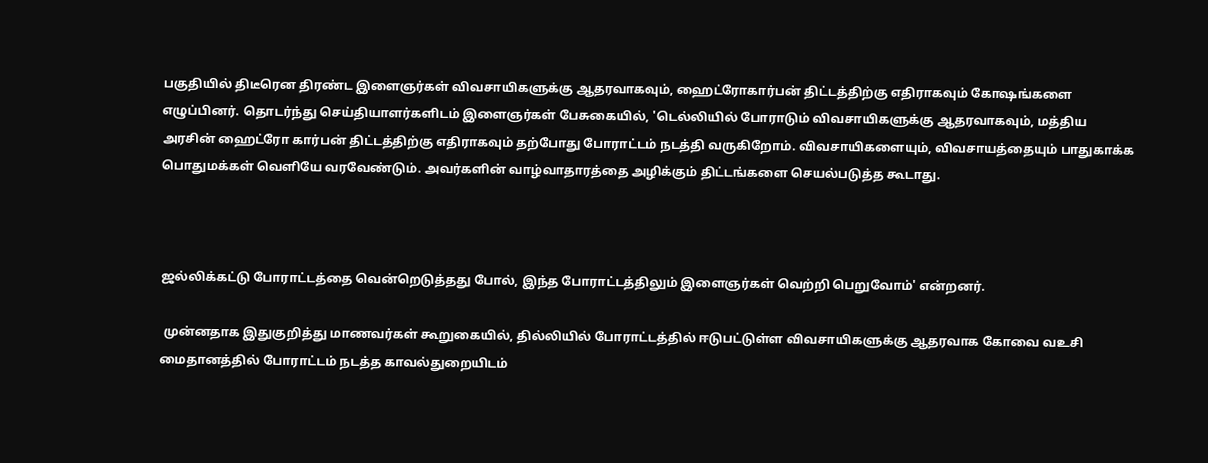பகுதியில் திடீரென திரண்ட இளைஞர்கள் விவசாயிகளுக்கு ஆதரவாகவும், ஹைட்ரோகார்பன் திட்டத்திற்கு எதிராகவும் கோஷங்களை எழுப்பினர். தொடர்ந்து செய்தியாளர்களிடம் இளைஞர்கள் பேசுகையில், 'டெல்லியில் போராடும் விவசாயிகளுக்கு ஆதரவாகவும், மத்திய அரசின் ஹைட்ரோ கார்பன் திட்டத்திற்கு எதிராகவும் தற்போது போராட்டம் நடத்தி வருகிறோம். விவசாயிகளையும், விவசாயத்தையும் பாதுகாக்க பொதுமக்கள் வெளியே வரவேண்டும். அவர்களின் வாழ்வாதாரத்தை அழிக்கும் திட்டங்களை செயல்படுத்த கூடாது.



ஜல்லிக்கட்டு போராட்டத்தை வென்றெடுத்தது போல், இந்த போராட்டத்திலும் இளைஞர்கள் வெற்றி பெறுவோம்' என்றனர்.

 முன்னதாக இதுகுறித்து மாணவர்கள் கூறுகையில், தில்லியில் போராட்டத்தில் ஈடுபட்டுள்ள விவசாயிகளுக்கு ஆதரவாக கோவை வஉசி மைதானத்தில் போராட்டம் நடத்த காவல்துறையிடம்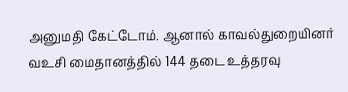அனுமதி கேட்டோம். ஆனால் காவல்துறையினர் வஉசி மைதானத்தில் 144 தடை உத்தரவு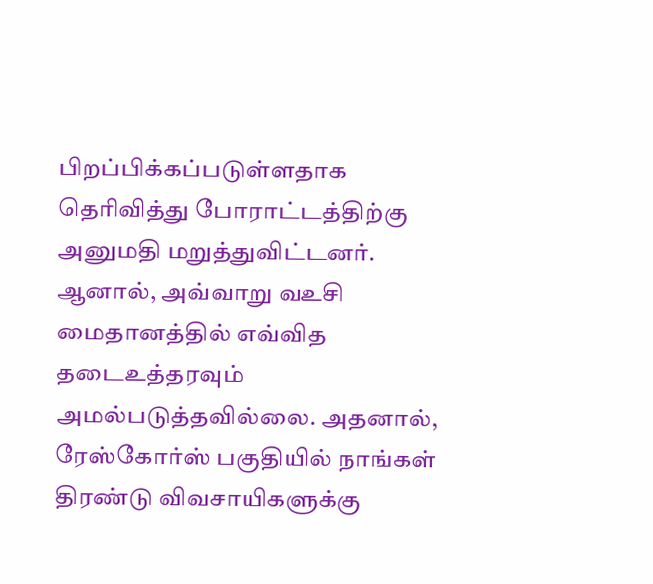பிறப்பிக்கப்படுள்ளதாக தெரிவித்து போராட்டத்திற்கு அனுமதி மறுத்துவிட்டனர். ஆனால், அவ்வாறு வஉசி மைதானத்தில் எவ்வித தடைஉத்தரவும் அமல்படுத்தவில்லை. அதனால், ரேஸ்கோர்ஸ் பகுதியில் நாங்கள் திரண்டு விவசாயிகளுக்கு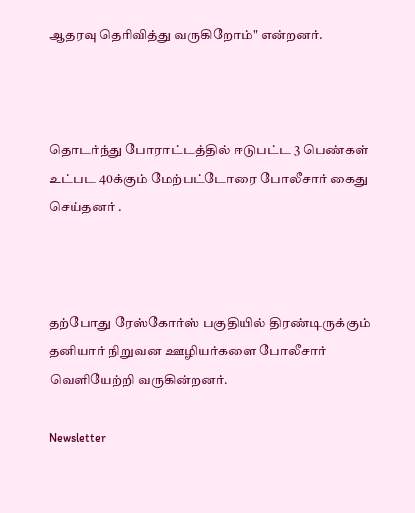ஆதரவு தெரிவித்து வருகிறோம்" என்றனர்.



தொடர்ந்து போராட்டத்தில் ஈடுபட்ட 3 பெண்கள் உட்பட 40க்கும் மேற்பட்டோரை போலீசார் கைது செய்தனர் .



தற்போது ரேஸ்கோர்ஸ் பகுதியில் திரண்டிருக்கும் தனியார் நிறுவன ஊழியர்களை போலீசார் வெளியேற்றி வருகின்றனர்.

Newsletter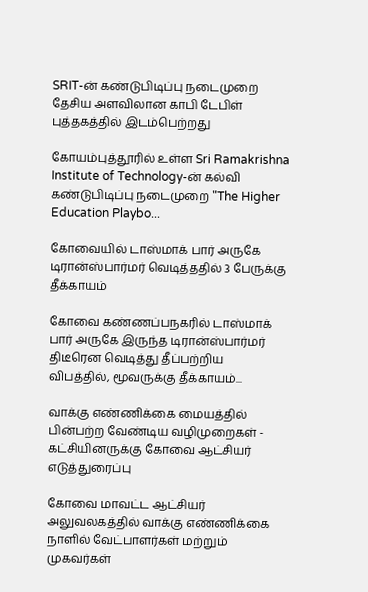SRIT-ன் கண்டுபிடிப்பு நடைமுறை தேசிய அளவிலான காபி டேபிள் புத்தகத்தில் இடம்பெற்றது

கோயம்புத்தூரில் உள்ள Sri Ramakrishna Institute of Technology-ன் கல்வி கண்டுபிடிப்பு நடைமுறை "The Higher Education Playbo...

கோவையில் டாஸ்மாக் பார் அருகே டிரான்ஸ்பார்மர் வெடித்ததில் 3 பேருக்கு தீக்காயம்

கோவை கண்ணப்பநகரில் டாஸ்மாக் பார் அருகே இருந்த டிரான்ஸ்பார்மர் திடீரென வெடித்து தீப்பற்றிய விபத்தில், மூவருக்கு தீக்காயம்...

வாக்கு எண்ணிக்கை மையத்தில் பின்பற்ற வேண்டிய வழிமுறைகள் - கட்சியினருக்கு கோவை ஆட்சியர் எடுத்துரைப்பு

கோவை மாவட்ட ஆட்சியர் அலுவலகத்தில் வாக்கு எண்ணிக்கை நாளில் வேட்பாளர்கள் மற்றும் முகவர்கள்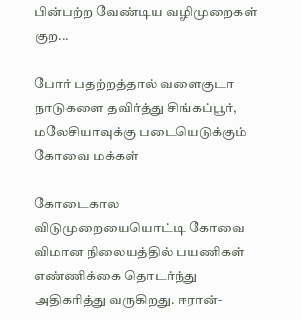பின்பற்ற வேண்டிய வழிமுறைகள் குற...

போர் பதற்றத்தால் வளைகுடா நாடுகளை தவிர்த்து சிங்கப்பூர், மலேசியாவுக்கு படையெடுக்கும் கோவை மக்கள்

கோடைகால விடுமுறையையொட்டி கோவை விமான நிலையத்தில் பயணிகள் எண்ணிக்கை தொடர்ந்து அதிகரித்து வருகிறது. ஈரான்-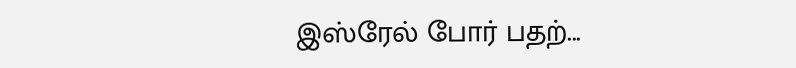இஸ்ரேல் போர் பதற்...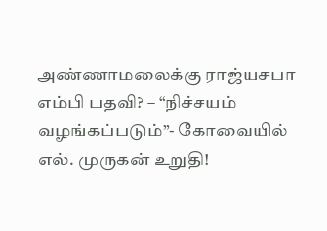அண்ணாமலைக்கு ராஜ்யசபா எம்பி பதவி? – “நிச்சயம் வழங்கப்படும்”- கோவையில் எல். முருகன் உறுதி!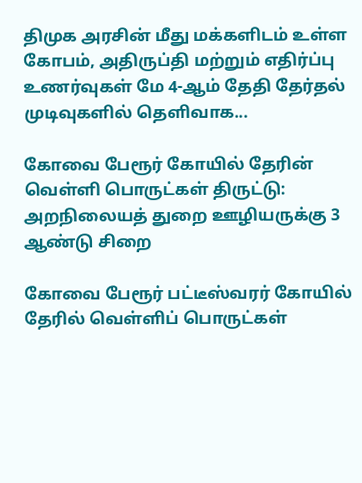திமுக அரசின் மீது மக்களிடம் உள்ள கோபம், அதிருப்தி மற்றும் எதிர்ப்பு உணர்வுகள் மே 4-ஆம் தேதி தேர்தல் முடிவுகளில் தெளிவாக...

கோவை பேரூர் கோயில் தேரின் வெள்ளி பொருட்கள் திருட்டு: அறநிலையத் துறை ஊழியருக்கு 3 ஆண்டு சிறை

கோவை பேரூர் பட்டீஸ்வரர் கோயில் தேரில் வெள்ளிப் பொருட்கள்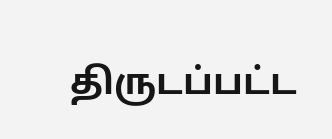திருடப்பட்ட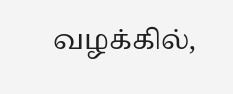வழக்கில்,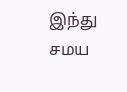இந்து சமய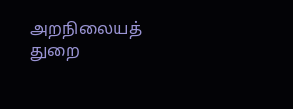அறநிலையத் துறை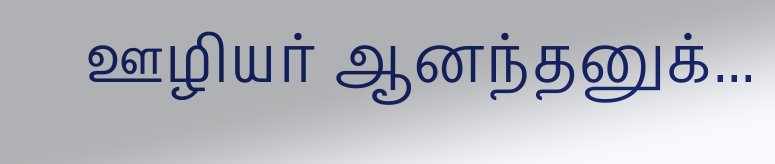ஊழியர் ஆனந்தனுக்...